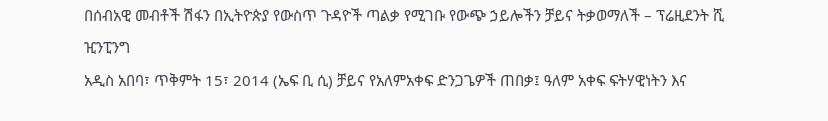በሰብአዊ መብቶች ሽፋን በኢትዮጵያ የውስጥ ጉዳዮች ጣልቃ የሚገቡ የውጭ ኃይሎችን ቻይና ትቃወማለች – ፕሬዚደንት ሺ ዢንፒንግ
አዲስ አበባ፣ ጥቅምት 15፣ 2014 (ኤፍ ቢ ሲ) ቻይና የአለምአቀፍ ድንጋጌዎች ጠበቃ፤ ዓለም አቀፍ ፍትሃዊነትን እና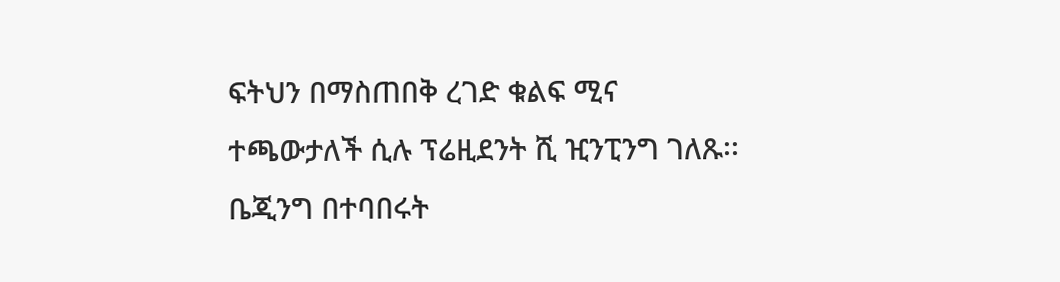ፍትህን በማስጠበቅ ረገድ ቁልፍ ሚና ተጫውታለች ሲሉ ፕሬዚደንት ሺ ዢንፒንግ ገለጹ፡፡
ቤጂንግ በተባበሩት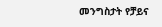መንግስታት የቻይና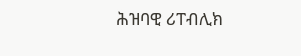ሕዝባዊ ሪፐብሊክ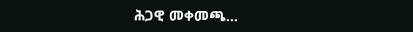ሕጋዊ መቀመጫ…